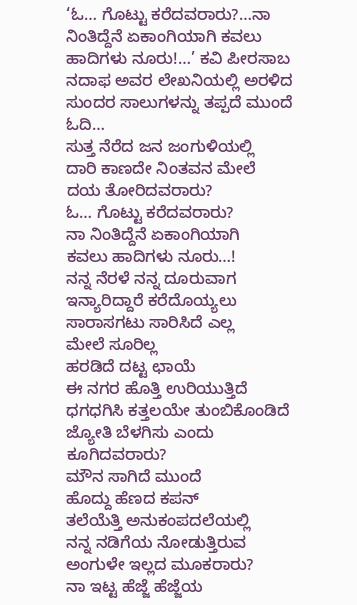‘ಓ… ಗೊಟ್ಟು ಕರೆದವರಾರು?…ನಾ ನಿಂತಿದ್ದೆನೆ ಏಕಾಂಗಿಯಾಗಿ ಕವಲು ಹಾದಿಗಳು ನೂರು!…’ ಕವಿ ಪೀರಸಾಬ ನದಾಫ ಅವರ ಲೇಖನಿಯಲ್ಲಿ ಅರಳಿದ ಸುಂದರ ಸಾಲುಗಳನ್ನು ತಪ್ಪದೆ ಮುಂದೆ ಓದಿ…
ಸುತ್ತ ನೆರೆದ ಜನ ಜಂಗುಳಿಯಲ್ಲಿ
ದಾರಿ ಕಾಣದೇ ನಿಂತವನ ಮೇಲೆ
ದಯ ತೋರಿದವರಾರು?
ಓ… ಗೊಟ್ಟು ಕರೆದವರಾರು?
ನಾ ನಿಂತಿದ್ದೆನೆ ಏಕಾಂಗಿಯಾಗಿ
ಕವಲು ಹಾದಿಗಳು ನೂರು…!
ನನ್ನ ನೆರಳೆ ನನ್ನ ದೂರುವಾಗ
ಇನ್ಯಾರಿದ್ದಾರೆ ಕರೆದೊಯ್ಯಲು
ಸಾರಾಸಗಟು ಸಾರಿಸಿದೆ ಎಲ್ಲ
ಮೇಲೆ ಸೂರಿಲ್ಲ
ಹರಡಿದೆ ದಟ್ಟ ಛಾಯೆ
ಈ ನಗರ ಹೊತ್ತಿ ಉರಿಯುತ್ತಿದೆ
ಧಗಧಗಿಸಿ ಕತ್ತಲಯೇ ತುಂಬಿಕೊಂಡಿದೆ
ಜ್ಯೋತಿ ಬೆಳಗಿಸು ಎಂದು
ಕೂಗಿದವರಾರು?
ಮೌನ ಸಾಗಿದೆ ಮುಂದೆ
ಹೊದ್ದು ಹೆಣದ ಕಪನ್
ತಲೆಯೆತ್ತಿ ಅನುಕಂಪದಲೆಯಲ್ಲಿ
ನನ್ನ ನಡಿಗೆಯ ನೋಡುತ್ತಿರುವ
ಅಂಗುಳೇ ಇಲ್ಲದ ಮೂಕರಾರು?
ನಾ ಇಟ್ಟ ಹೆಜ್ಜೆ ಹೆಜ್ಜೆಯ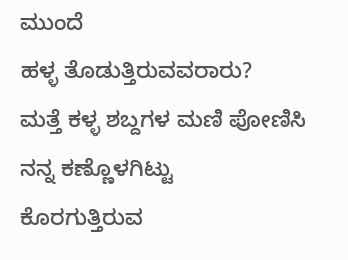ಮುಂದೆ
ಹಳ್ಳ ತೊಡುತ್ತಿರುವವರಾರು?
ಮತ್ತೆ ಕಳ್ಳ ಶಬ್ದಗಳ ಮಣಿ ಪೋಣಿಸಿ
ನನ್ನ ಕಣ್ಣೊಳಗಿಟ್ಟು
ಕೊರಗುತ್ತಿರುವ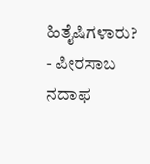ಹಿತೈಷಿಗಳಾರು?
- ಪೀರಸಾಬ ನದಾಫ